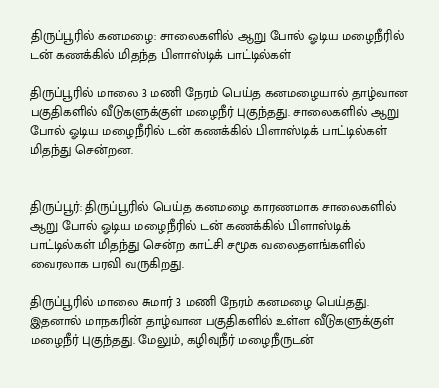திருப்பூரில் கனமழை: சாலைகளில் ஆறு போல் ஓடிய மழைநீரில் டன் கணக்கில் மிதந்த பிளாஸ்டிக் பாட்டில்கள்

திருப்பூரில் மாலை 3 மணி நேரம் பெய்த கனமழையால் தாழ்வான பகுதிகளில் வீடுகளுக்குள் மழைநீர் புகுந்தது. சாலைகளில் ஆறு போல் ஓடிய மழைநீரில் டன் கணக்கில் பிளாஸ்டிக் பாட்டில்கள் மிதந்து சென்றன.


திருப்பூர்: திருப்பூரில் பெய்த கனமழை காரணமாக சாலைகளில் ஆறு போல் ஓடிய மழைநீரில் டன் கணக்கில் பிளாஸ்டிக் பாட்டில்கள் மிதந்து சென்ற காட்சி சமூக வலைதளங்களில் வைரலாக பரவி வருகிறது.

திருப்பூரில் மாலை சுமார் 3 மணி நேரம் கனமழை பெய்தது. இதனால் மாநகரின் தாழ்வான பகுதிகளில் உள்ள வீடுகளுக்குள் மழைநீர் புகுந்தது. மேலும், கழிவுநீர் மழைநீருடன்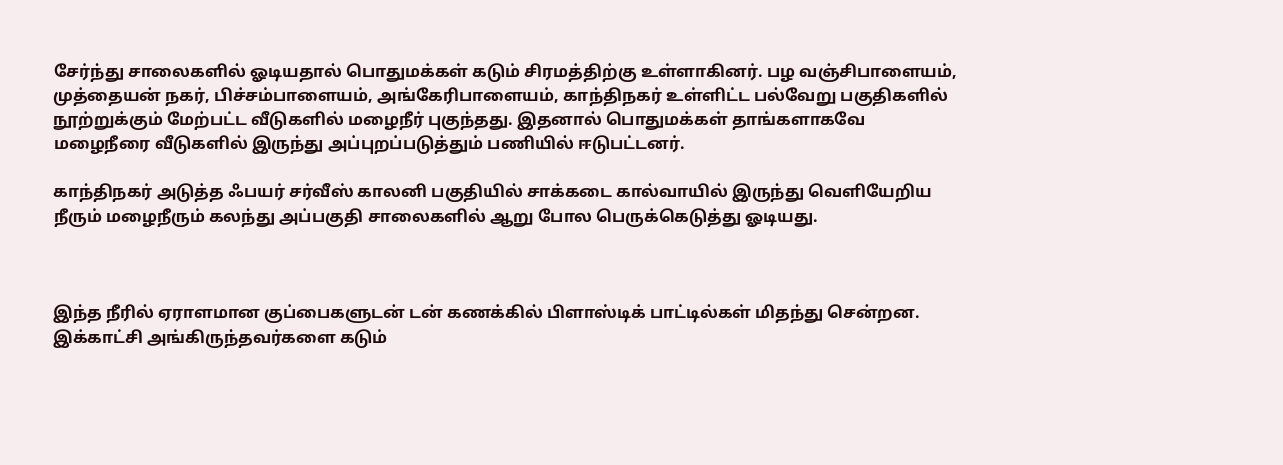சேர்ந்து சாலைகளில் ஓடியதால் பொதுமக்கள் கடும் சிரமத்திற்கு உள்ளாகினர். பழ வஞ்சிபாளையம், முத்தையன் நகர், பிச்சம்பாளையம், அங்கேரிபாளையம், காந்திநகர் உள்ளிட்ட பல்வேறு பகுதிகளில் நூற்றுக்கும் மேற்பட்ட வீடுகளில் மழைநீர் புகுந்தது. இதனால் பொதுமக்கள் தாங்களாகவே மழைநீரை வீடுகளில் இருந்து அப்புறப்படுத்தும் பணியில் ஈடுபட்டனர்.

காந்திநகர் அடுத்த ஃபயர் சர்வீஸ் காலனி பகுதியில் சாக்கடை கால்வாயில் இருந்து வெளியேறிய நீரும் மழைநீரும் கலந்து அப்பகுதி சாலைகளில் ஆறு போல பெருக்கெடுத்து ஓடியது.



இந்த நீரில் ஏராளமான குப்பைகளுடன் டன் கணக்கில் பிளாஸ்டிக் பாட்டில்கள் மிதந்து சென்றன. இக்காட்சி அங்கிருந்தவர்களை கடும்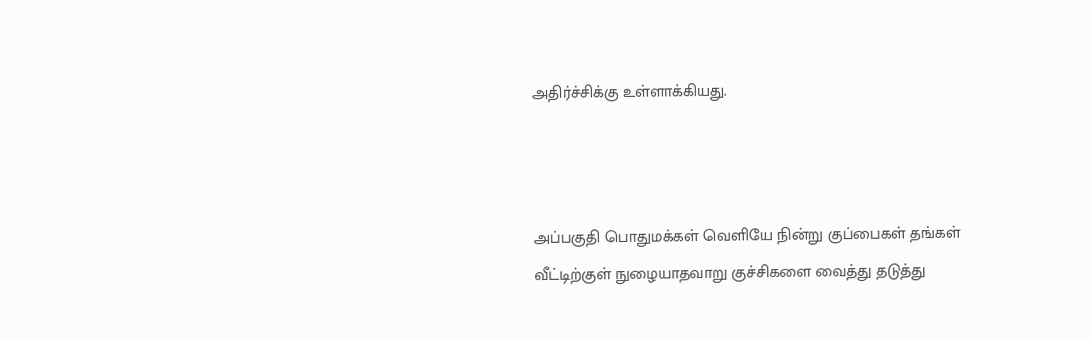அதிர்ச்சிக்கு உள்ளாக்கியது.



அப்பகுதி பொதுமக்கள் வெளியே நின்று குப்பைகள் தங்கள் வீட்டிற்குள் நுழையாதவாறு குச்சிகளை வைத்து தடுத்து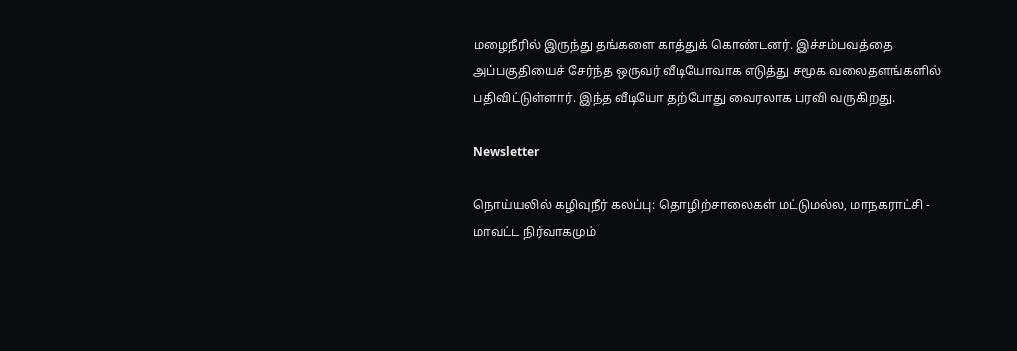மழைநீரில் இருந்து தங்களை காத்துக் கொண்டனர். இச்சம்பவத்தை அப்பகுதியைச் சேர்ந்த ஒருவர் வீடியோவாக எடுத்து சமூக வலைதளங்களில் பதிவிட்டுள்ளார். இந்த வீடியோ தற்போது வைரலாக பரவி வருகிறது.

Newsletter

நொய்யலில் கழிவுநீர் கலப்பு: தொழிற்சாலைகள் மட்டுமல்ல, மாநகராட்சி - மாவட்ட நிர்வாகமும்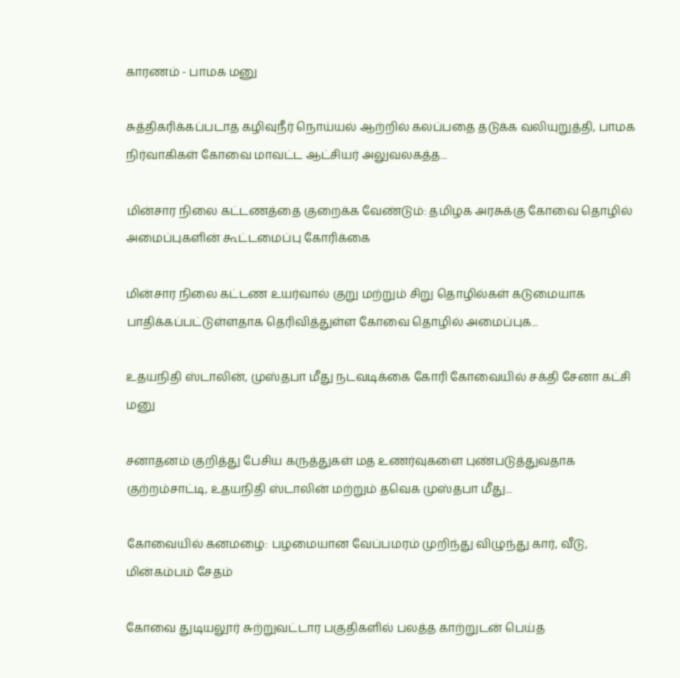காரணம் - பாமக மனு

சுத்திகரிக்கப்படாத கழிவுநீர் நொய்யல் ஆற்றில் கலப்பதை தடுக்க வலியுறுத்தி, பாமக நிர்வாகிகள் கோவை மாவட்ட ஆட்சியர் அலுவலகத்த...

மின்சார நிலை கட்டணத்தை குறைக்க வேண்டும்: தமிழக அரசுக்கு கோவை தொழில் அமைப்புகளின் கூட்டமைப்பு கோரிக்கை

மின்சார நிலை கட்டண உயர்வால் குறு மற்றும் சிறு தொழில்கள் கடுமையாக பாதிக்கப்பட்டுள்ளதாக தெரிவித்துள்ள கோவை தொழில் அமைப்புக...

உதயநிதி ஸ்டாலின், முஸ்தபா மீது நடவடிக்கை கோரி கோவையில் சக்தி சேனா கட்சி மனு

சனாதனம் குறித்து பேசிய கருத்துகள் மத உணர்வுகளை புண்படுத்துவதாக குற்றம்சாட்டி, உதயநிதி ஸ்டாலின் மற்றும் தவெக முஸ்தபா மீது...

கோவையில் கனமழை: பழமையான வேப்பமரம் முறிந்து விழுந்து கார், வீடு, மின்கம்பம் சேதம்

கோவை துடியலூர் சுற்றுவட்டார பகுதிகளில் பலத்த காற்றுடன் பெய்த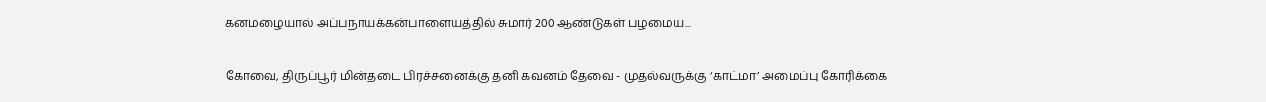கனமழையால் அப்பநாயக்கன்பாளையத்தில் சுமார் 200 ஆண்டுகள் பழமைய...

கோவை, திருப்பூர் மின்தடை பிரச்சனைக்கு தனி கவனம் தேவை - முதல்வருக்கு ‘காட்மா’ அமைப்பு கோரிக்கை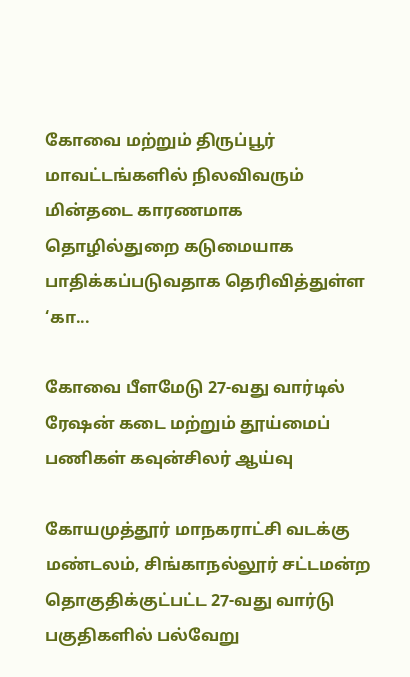கோவை மற்றும் திருப்பூர் மாவட்டங்களில் நிலவிவரும்  மின்தடை காரணமாக தொழில்துறை கடுமையாக பாதிக்கப்படுவதாக தெரிவித்துள்ள ‘கா...

கோவை பீளமேடு 27-வது வார்டில் ரேஷன் கடை மற்றும் தூய்மைப் பணிகள் கவுன்சிலர் ஆய்வு

கோயமுத்தூர் மாநகராட்சி வடக்கு மண்டலம், சிங்காநல்லூர் சட்டமன்ற தொகுதிக்குட்பட்ட 27-வது வார்டு பகுதிகளில் பல்வேறு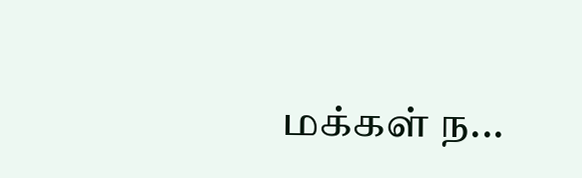மக்கள் ந...